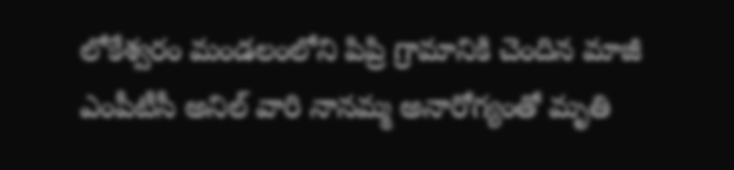లోకేశ్వరం మండలంలోని పిప్రి గ్రామానికి చెందిన మాజీ ఎంపీటీసీ అనిల్ వారి నానమ్మ అనారోగ్యంతో మృతి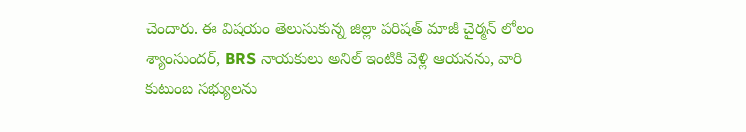చెందారు. ఈ విషయం తెలుసుకున్న జిల్లా పరిషత్ మాజీ చైర్మన్ లోలం శ్యాంసుందర్, BRS నాయకులు అనిల్ ఇంటికి వెళ్లి ఆయనను, వారి కుటుంబ సభ్యులను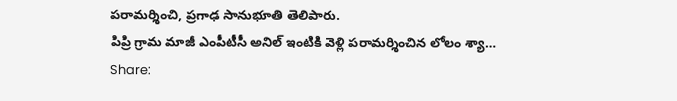పరామర్శించి, ప్రగాఢ సానుభూతి తెలిపారు.
పిప్రి గ్రామ మాజీ ఎంపీటీసీ అనిల్ ఇంటికి వెళ్లి పరామర్శించిన లోలం శ్యా…
Share: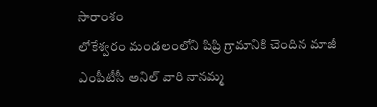సారాంశం
లోకేశ్వరం మండలంలోని పిప్రి గ్రామానికి చెందిన మాజీ ఎంపీటీసీ అనిల్ వారి నానమ్మ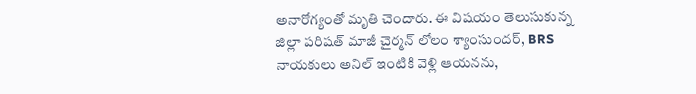అనారోగ్యంతో మృతి చెందారు. ఈ విషయం తెలుసుకున్న జిల్లా పరిషత్ మాజీ చైర్మన్ లోలం శ్యాంసుందర్, BRS నాయకులు అనిల్ ఇంటికి వెళ్లి ఆయనను,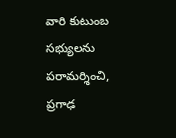వారి కుటుంబ సభ్యులను పరామర్శించి, ప్రగాఢ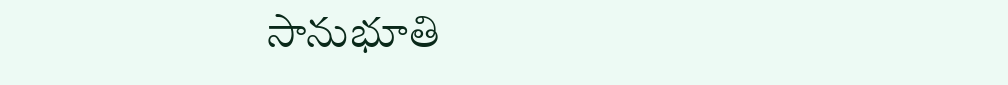సానుభూతి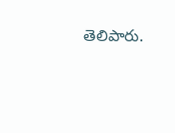తెలిపారు.